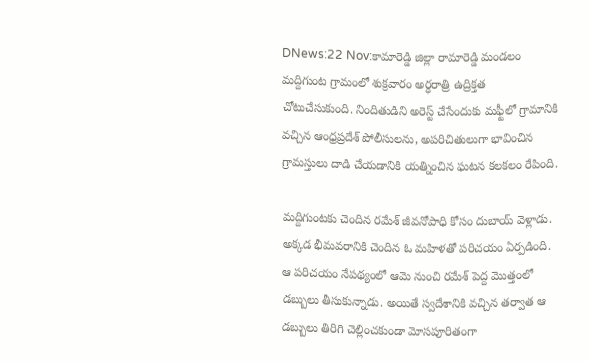DNews:22 Nov:కామారెడ్డి జిల్లా రామారెడ్డి మండలం మద్దిగుంట గ్రామంలో శుక్రవారం అర్ధరాత్రి ఉద్రిక్తత చోటుచేసుకుంది. నిందితుడిని అరెస్ట్ చేసేందుకు మఫ్టీలో గ్రామానికి వచ్చిన ఆంధ్రప్రదేశ్‌ పోలీసులను, అపరిచితులుగా భావించిన గ్రామస్తులు దాడి చేయడానికి యత్నించిన ఘటన కలకలం రేపింది.

మద్దిగుంటకు చెందిన రమేశ్‌ జీవనోపాధి కోసం దుబాయ్‌ వెళ్లాడు. అక్కడ భీమవరానికి చెందిన ఓ మహిళతో పరిచయం ఏర్పడింది. ఆ పరిచయం నేపథ్యంలో ఆమె నుంచి రమేశ్‌ పెద్ద మొత్తంలో డబ్బులు తీసుకున్నాడు. అయితే స్వదేశానికి వచ్చిన తర్వాత ఆ డబ్బులు తిరిగి చెల్లించకుండా మోసపూరితంగా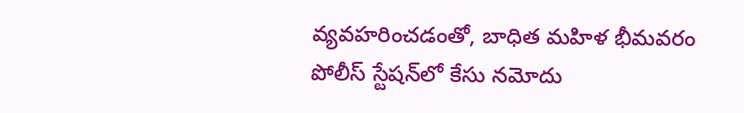వ్యవహరించడంతో, బాధిత మహిళ భీమవరం పోలీస్ స్టేషన్‌లో కేసు నమోదు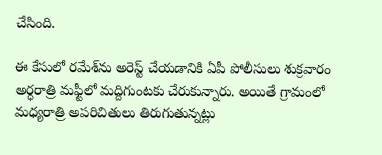చేసింది.

ఈ కేసులో రమేశ్‌ను అరెస్ట్ చేయడానికి ఏపీ పోలీసులు శుక్రవారం అర్ధరాత్రి మఫ్టీలో మద్దిగుంటకు చేరుకున్నారు. అయితే గ్రామంలో మధ్యరాత్రి అపరిచితులు తిరుగుతున్నట్లు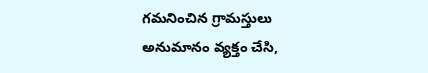గమనించిన గ్రామస్తులు అనుమానం వ్యక్తం చేసి,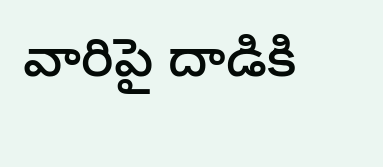వారిపై దాడికి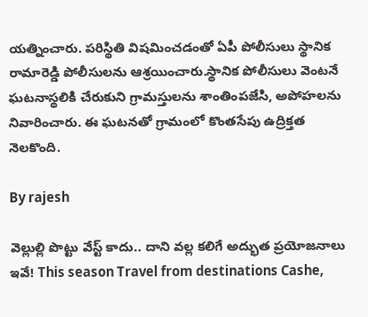యత్నించారు. పరిస్థితి విషమించడంతో ఏపీ పోలీసులు స్థానిక రామారెడ్డి పోలీసులను ఆశ్రయించారు.స్థానిక పోలీసులు వెంటనే ఘటనాస్థలికి చేరుకుని గ్రామస్తులను శాంతింపజేసి, అపోహలను నివారించారు. ఈ ఘటనతో గ్రామంలో కొంతసేపు ఉద్రిక్తత నెలకొంది.

By rajesh

వెల్లుల్లి పొట్టు వేస్ట్ కాదు.. దాని వల్ల కలిగే అద్భుత ప్రయోజనాలు ఇవే! This season Travel from destinations Cashe,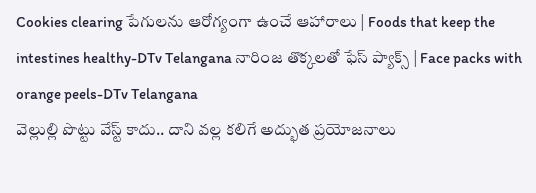Cookies clearing పేగులను ఆరోగ్యంగా ఉంచే ఆహారాలు | Foods that keep the intestines healthy-DTv Telangana నారింజ తొక్కలతో ఫేస్ ప్యాక్స్ | Face packs with orange peels-DTv Telangana
వెల్లుల్లి పొట్టు వేస్ట్ కాదు.. దాని వల్ల కలిగే అద్భుత ప్రయోజనాలు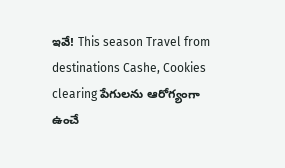ఇవే! This season Travel from destinations Cashe, Cookies clearing పేగులను ఆరోగ్యంగా ఉంచే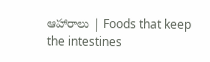ఆహారాలు | Foods that keep the intestines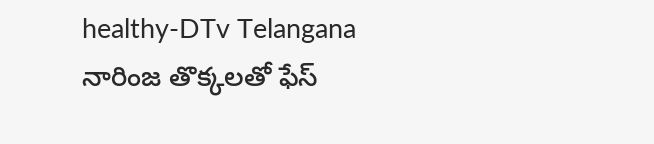healthy-DTv Telangana నారింజ తొక్కలతో ఫేస్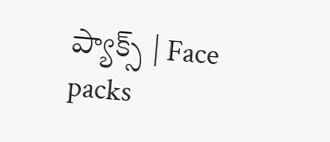ప్యాక్స్ | Face packs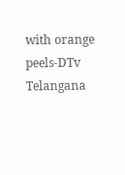with orange peels-DTv Telangana